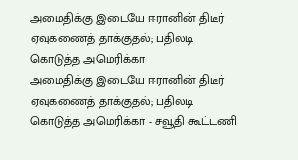அமைதிக்கு இடையே ஈரானின் திடீர் ஏவுகணைத் தாக்குதல்; பதிலடி கொடுத்த அமெரிக்கா
அமைதிக்கு இடையே ஈரானின் திடீர் ஏவுகணைத் தாக்குதல்; பதிலடி கொடுத்த அமெரிக்கா - சவூதி கூட்டணி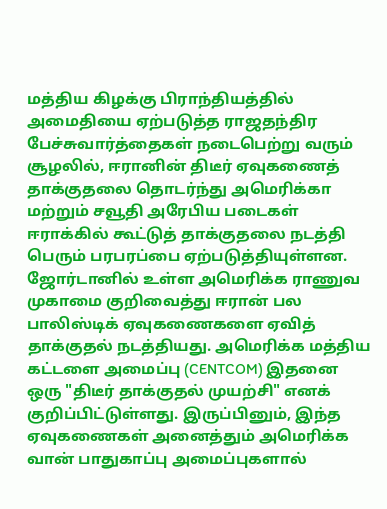மத்திய கிழக்கு பிராந்தியத்தில் அமைதியை ஏற்படுத்த ராஜதந்திர பேச்சுவார்த்தைகள் நடைபெற்று வரும் சூழலில், ஈரானின் திடீர் ஏவுகணைத் தாக்குதலை தொடர்ந்து அமெரிக்கா மற்றும் சவூதி அரேபிய படைகள் ஈராக்கில் கூட்டுத் தாக்குதலை நடத்தி பெரும் பரபரப்பை ஏற்படுத்தியுள்ளன. ஜோர்டானில் உள்ள அமெரிக்க ராணுவ முகாமை குறிவைத்து ஈரான் பல பாலிஸ்டிக் ஏவுகணைகளை ஏவித் தாக்குதல் நடத்தியது. அமெரிக்க மத்திய கட்டளை அமைப்பு (CENTCOM) இதனை ஒரு "திடீர் தாக்குதல் முயற்சி" எனக் குறிப்பிட்டுள்ளது. இருப்பினும், இந்த ஏவுகணைகள் அனைத்தும் அமெரிக்க வான் பாதுகாப்பு அமைப்புகளால்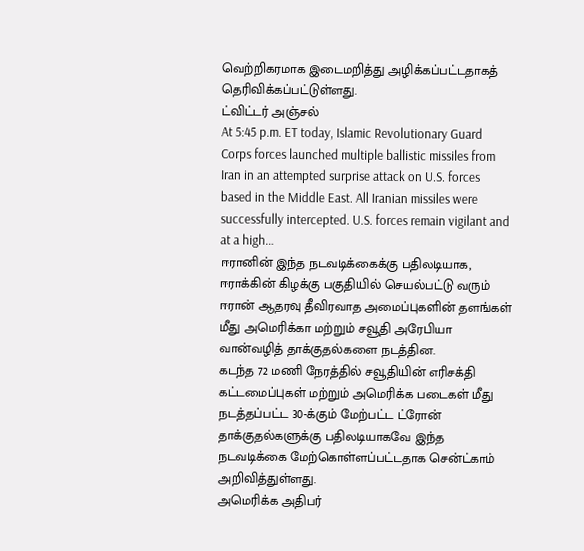வெற்றிகரமாக இடைமறித்து அழிக்கப்பட்டதாகத் தெரிவிக்கப்பட்டுள்ளது.
ட்விட்டர் அஞ்சல்
At 5:45 p.m. ET today, Islamic Revolutionary Guard Corps forces launched multiple ballistic missiles from Iran in an attempted surprise attack on U.S. forces based in the Middle East. All Iranian missiles were successfully intercepted. U.S. forces remain vigilant and at a high…
ஈரானின் இந்த நடவடிக்கைக்கு பதிலடியாக, ஈராக்கின் கிழக்கு பகுதியில் செயல்பட்டு வரும் ஈரான் ஆதரவு தீவிரவாத அமைப்புகளின் தளங்கள் மீது அமெரிக்கா மற்றும் சவூதி அரேபியா வான்வழித் தாக்குதல்களை நடத்தின.
கடந்த 72 மணி நேரத்தில் சவூதியின் எரிசக்தி கட்டமைப்புகள் மற்றும் அமெரிக்க படைகள் மீது நடத்தப்பட்ட 30-க்கும் மேற்பட்ட ட்ரோன் தாக்குதல்களுக்கு பதிலடியாகவே இந்த நடவடிக்கை மேற்கொள்ளப்பட்டதாக சென்ட்காம் அறிவித்துள்ளது.
அமெரிக்க அதிபர்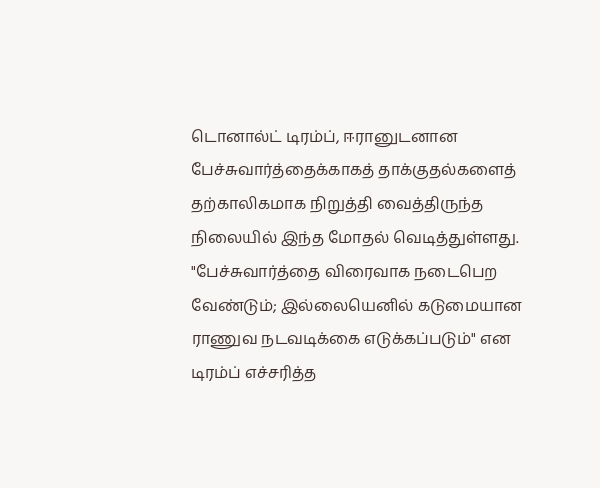டொனால்ட் டிரம்ப், ஈரானுடனான பேச்சுவார்த்தைக்காகத் தாக்குதல்களைத் தற்காலிகமாக நிறுத்தி வைத்திருந்த நிலையில் இந்த மோதல் வெடித்துள்ளது.
"பேச்சுவார்த்தை விரைவாக நடைபெற வேண்டும்; இல்லையெனில் கடுமையான ராணுவ நடவடிக்கை எடுக்கப்படும்" என டிரம்ப் எச்சரித்த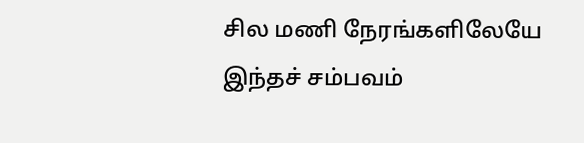சில மணி நேரங்களிலேயே இந்தச் சம்பவம்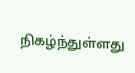நிகழ்ந்துள்ளது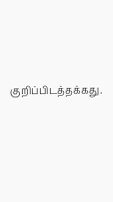குறிப்பிடத்தக்கது.